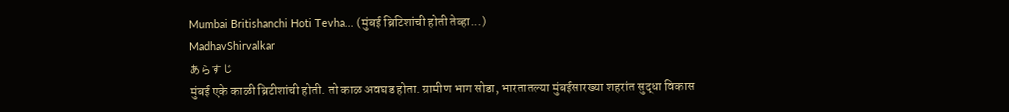Mumbai Britishanchi Hoti Tevha... (मुंबई ब्रिटिशांची होती तेव्हा...)
MadhavShirvalkar
あらすじ
मुंबई एके काळी ब्रिटीशांची होती. तो काळ अवघड होता. ग्रामीण भाग सोडा, भारतातल्या मुंबईसारख्या शहरांत सुद्धा विकास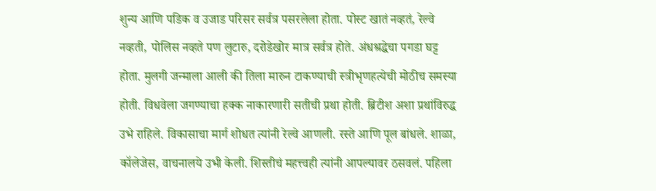शुन्य आणि पडिक व उजाड परिसर सर्वत्र पसरलेला होता. पोस्ट खातं नव्हतं, रेल्वे नव्हती, पोलिस नव्हते पण लुटारु, दरोडेखोर मात्र सर्वत्र होते. अंधश्रद्धेचा पगडा घट्ट होता. मुलगी जन्माला आली की तिला मारुन टाकण्याची स्त्रीभृणहत्येची मोठीच समस्या होती. विधवेला जगण्याचा हक्क नाकारणारी सतीची प्रथा होती. ब्रिटीश अशा प्रथांविरुद्ध उभे राहिले. विकासाचा मार्ग शोधत त्यांनी रेल्वे आणली. रस्ते आणि पूल बांधले. शाळा, कॉलेजेस, वाचनालये उभी केली. शिस्तीचं महत्त्वही त्यांनी आपल्यावर ठसवलं. पहिला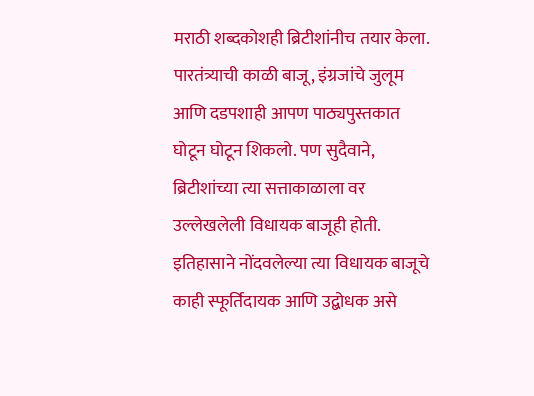मराठी शब्दकोशही ब्रिटीशांनीच तयार केला. पारतंत्र्याची काळी बाजू, इंग्रजांचे जुलूम आणि दडपशाही आपण पाठ्यपुस्तकात घोटून घोटून शिकलो. पण सुदैवाने, ब्रिटीशांच्या त्या सत्ताकाळाला वर उल्लेखलेली विधायक बाजूही होती. इतिहासाने नोंदवलेल्या त्या विधायक बाजूचे काही स्फूर्तिदायक आणि उद्बोधक असे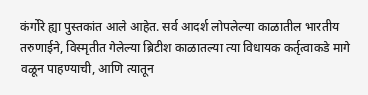कंर्गोरे ह्या पुस्तकांत आले आहेत. सर्व आदर्श लोपलेल्या काळातील भारतीय तरुणाईने, विस्मृतीत गेलेल्या ब्रिटीश काळातल्या त्या विधायक कर्तृत्वाकडे मागे वळून पाहण्याची, आणि त्यातून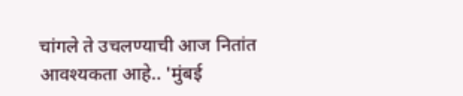चांगले ते उचलण्याची आज नितांत आवश्यकता आहे.. 'मुंबई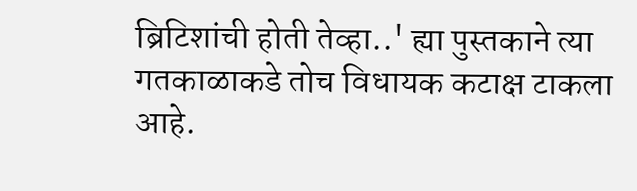ब्रिटिशांची होती तेव्हा..' ह्या पुस्तकाने त्या गतकाळाकडे तोच विधायक कटाक्ष टाकला आहे.